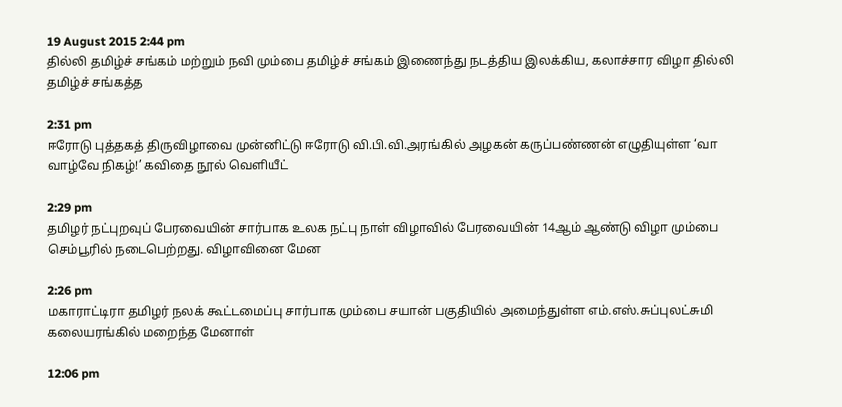19 August 2015 2:44 pm
தில்லி தமிழ்ச் சங்கம் மற்றும் நவி மும்பை தமிழ்ச் சங்கம் இணைந்து நடத்திய இலக்கிய, கலாச்சார விழா தில்லி தமிழ்ச் சங்கத்த

2:31 pm
ஈரோடு புத்தகத் திருவிழாவை முன்னிட்டு ஈரோடு வி.பி.வி.அரங்கில் அழகன் கருப்பண்ணன் எழுதியுள்ள ‘வா வாழ்வே நிகழ்!’ கவிதை நூல் வெளியீட்

2:29 pm
தமிழர் நட்புறவுப் பேரவையின் சார்பாக உலக நட்பு நாள் விழாவில் பேரவையின் 14ஆம் ஆண்டு விழா மும்பை செம்பூரில் நடைபெற்றது. விழாவினை மேன

2:26 pm
மகாராட்டிரா தமிழர் நலக் கூட்டமைப்பு சார்பாக மும்பை சயான் பகுதியில் அமைந்துள்ள எம்.எஸ்.சுப்புலட்சுமி கலையரங்கில் மறைந்த மேனாள்

12:06 pm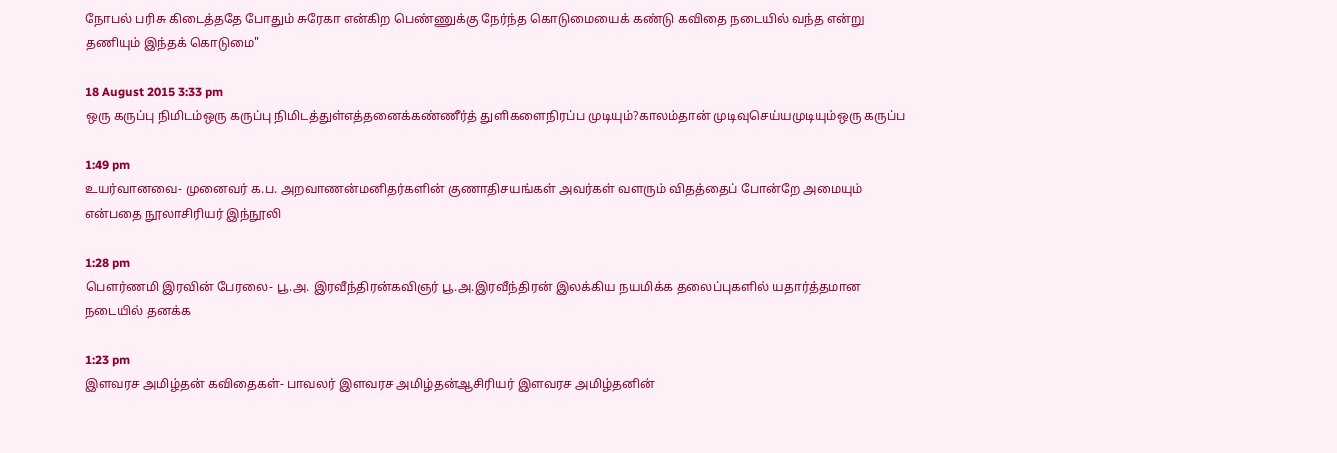நோபல் பரிசு கிடைத்ததே போதும் சுரேகா என்கிற பெண்ணுக்கு நேர்ந்த கொடுமையைக் கண்டு கவிதை நடையில் வந்த என்று தணியும் இந்தக் கொடுமை"

18 August 2015 3:33 pm
ஒரு கருப்பு நிமிடம்ஒரு கருப்பு நிமிடத்துள்எத்தனைக்கண்ணீர்த் துளிகளைநிரப்ப முடியும்?காலம்தான் முடிவுசெய்யமுடியும்ஒரு கருப்ப

1:49 pm
உயர்வானவை- முனைவர் க.ப. அறவாணன்மனிதர்களின் குணாதிசயங்கள் அவர்கள் வளரும் விதத்தைப் போன்றே அமையும் என்பதை நூலாசிரியர் இந்நூலி

1:28 pm
பௌர்ணமி இரவின் பேரலை- பூ.அ. இரவீந்திரன்கவிஞர் பூ.அ.இரவீந்திரன் இலக்கிய நயமிக்க தலைப்புகளில் யதார்த்தமான நடையில் தனக்க

1:23 pm
இளவரச அமிழ்தன் கவிதைகள்- பாவலர் இளவரச அமிழ்தன்ஆசிரியர் இளவரச அமிழ்தனின்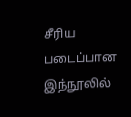சீரிய படைப்பான இந்நூலில்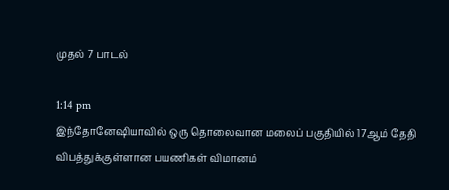முதல் 7 பாடல்

1:14 pm
இந்தோனேஷியாவில் ஒரு தொலைவான மலைப் பகுதியில் 17ஆம் தேதி விபத்துக்குள்ளான பயணிகள் விமானம்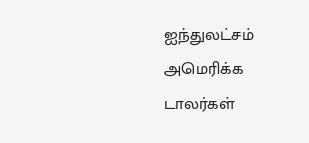ஐந்துலட்சம் அமெரிக்க டாலர்கள்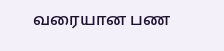வரையான பண